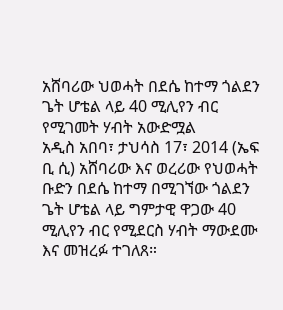አሸባሪው ህወሓት በደሴ ከተማ ጎልደን ጌት ሆቴል ላይ 40 ሚሊየን ብር የሚገመት ሃብት አውድሟል
አዲስ አበባ፣ ታህሳስ 17፣ 2014 (ኤፍ ቢ ሲ) አሸባሪው እና ወረሪው የህወሓት ቡድን በደሴ ከተማ በሚገኘው ጎልደን ጌት ሆቴል ላይ ግምታዊ ዋጋው 40 ሚሊየን ብር የሚደርስ ሃብት ማውደሙ እና መዝረፉ ተገለጸ።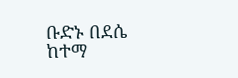ቡድኑ በደሴ ከተማ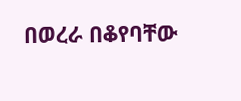በወረራ በቆየባቸው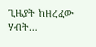ጊዜያት ከዘረፈው ሃብት…